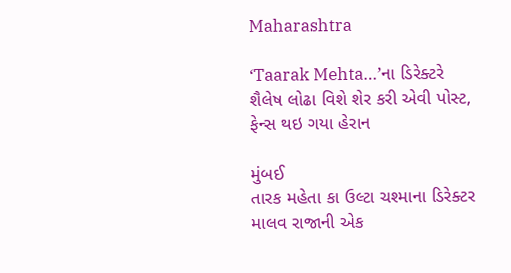Maharashtra

‘Taarak Mehta…’ના ડિરેક્ટરે શૈલેષ લોઢા વિશે શેર કરી એવી પોસ્ટ, ફેન્સ થઇ ગયા હેરાન

મુંબઈ
તારક મહેતા કા ઉલ્ટા ચશ્માના ડિરેક્ટર માલવ રાજાની એક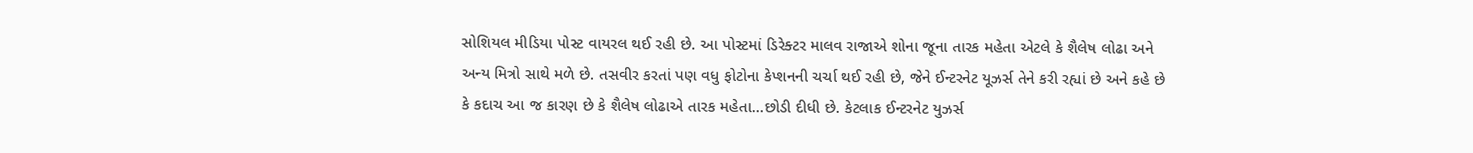સોશિયલ મીડિયા પોસ્ટ વાયરલ થઈ રહી છે. આ પોસ્ટમાં ડિરેક્ટર માલવ રાજાએ શોના જૂના તારક મહેતા એટલે કે શૈલેષ લોઢા અને અન્ય મિત્રો સાથે મળે છે. તસવીર કરતાં પણ વધુ ફોટોના કેપ્શનની ચર્ચા થઈ રહી છે, જેને ઈન્ટરનેટ યૂઝર્સ તેને કરી રહ્યાં છે અને કહે છે કે કદાચ આ જ કારણ છે કે શૈલેષ લોઢાએ તારક મહેતા…છોડી દીધી છે. કેટલાક ઈન્ટરનેટ યુઝર્સ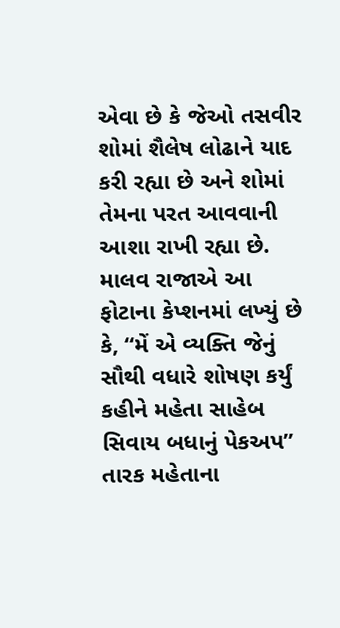એવા છે કે જેઓ તસવીર શોમાં શૈલેષ લોઢાને યાદ કરી રહ્યા છે અને શોમાં તેમના પરત આવવાની આશા રાખી રહ્યા છે. માલવ રાજાએ આ ફોટાના કેપ્શનમાં લખ્યું છે કે, “મેં એ વ્યક્તિ જેનું સૌથી વધારે શોષણ કર્યું કહીને મહેતા સાહેબ સિવાય બધાનું પેકઅપ” તારક મહેતાના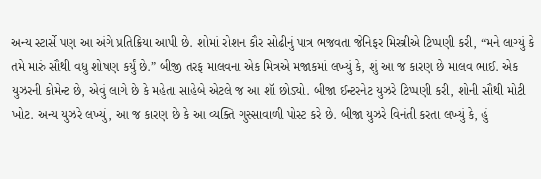અન્ય સ્ટાર્સે પણ આ અંગે પ્રતિક્રિયા આપી છે. શોમાં રોશન કૌર સોઢીનું પાત્ર ભજવતા જેનિફર મિસ્ત્રીએ ટિપ્પણી કરી, “મને લાગ્યું કે તમે મારું સૌથી વધુ શોષણ કર્યું છે.” બીજી તરફ માલવના એક મિત્રએ મજાકમાં લખ્યું કે, શું આ જ કારણ છે માલવ ભાઈ. એક યુઝરની કોમેન્ટ છે, એવું લાગે છે કે મહેતા સાહેબે એટલે જ આ શૉ છોડ્યો. બીજા ઈન્ટરનેટ યુઝરે ટિપ્પણી કરી, શોની સૌથી મોટી ખોટ. અન્ય યુઝરે લખ્યું, આ જ કારણ છે કે આ વ્યક્તિ ગુસ્સાવાળી પોસ્ટ કરે છે. બીજા યુઝરે વિનંતી કરતા લખ્યું કે, હું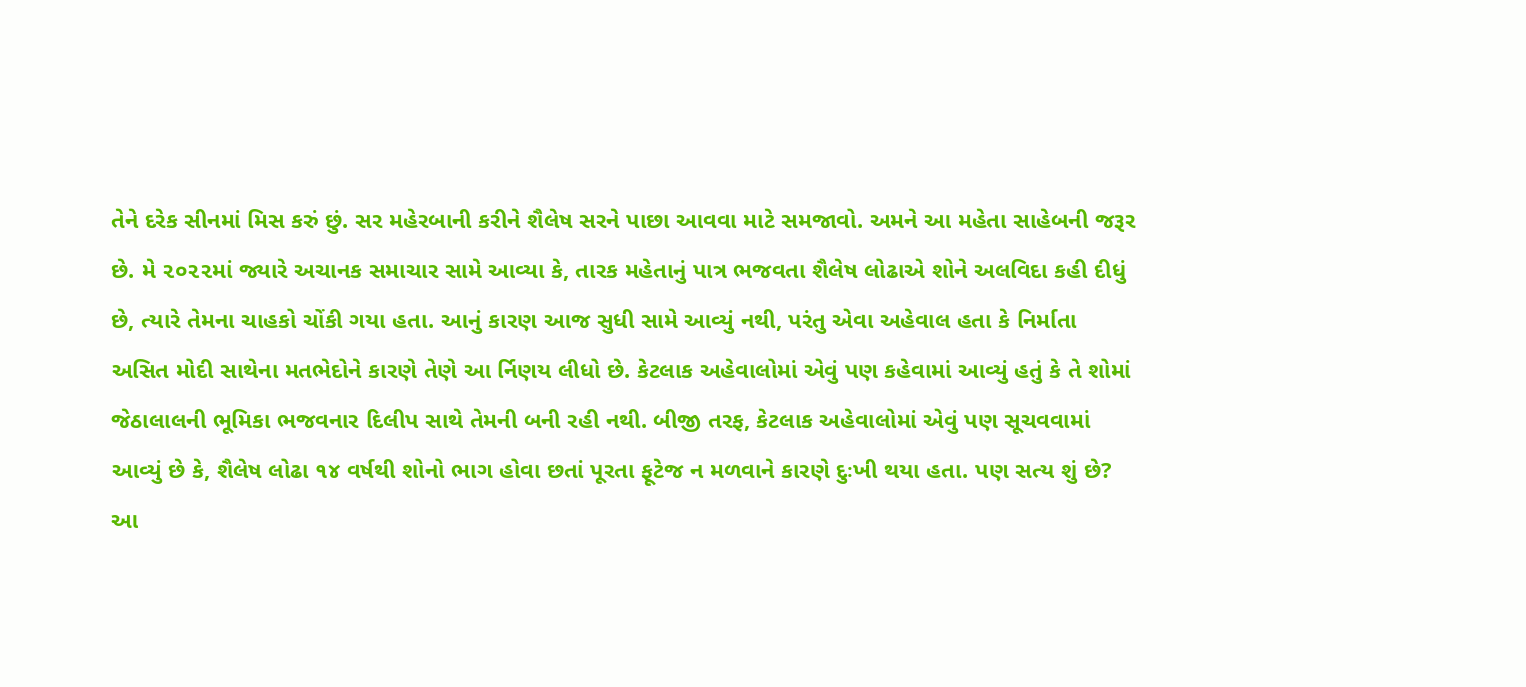તેને દરેક સીનમાં મિસ કરું છું. સર મહેરબાની કરીને શૈલેષ સરને પાછા આવવા માટે સમજાવો. અમને આ મહેતા સાહેબની જરૂર છે. મે ૨૦૨૨માં જ્યારે અચાનક સમાચાર સામે આવ્યા કે, તારક મહેતાનું પાત્ર ભજવતા શૈલેષ લોઢાએ શોને અલવિદા કહી દીધું છે, ત્યારે તેમના ચાહકો ચોંકી ગયા હતા. આનું કારણ આજ સુધી સામે આવ્યું નથી, પરંતુ એવા અહેવાલ હતા કે નિર્માતા અસિત મોદી સાથેના મતભેદોને કારણે તેણે આ ર્નિણય લીધો છે. કેટલાક અહેવાલોમાં એવું પણ કહેવામાં આવ્યું હતું કે તે શોમાં જેઠાલાલની ભૂમિકા ભજવનાર દિલીપ સાથે તેમની બની રહી નથી. બીજી તરફ, કેટલાક અહેવાલોમાં એવું પણ સૂચવવામાં આવ્યું છે કે, શૈલેષ લોઢા ૧૪ વર્ષથી શોનો ભાગ હોવા છતાં પૂરતા ફૂટેજ ન મળવાને કારણે દુઃખી થયા હતા. પણ સત્ય શું છે? આ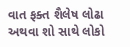વાત ફક્ત શૈલેષ લોઢા અથવા શો સાથે લોકો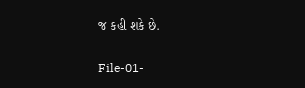જ કહી શકે છે.

File-01-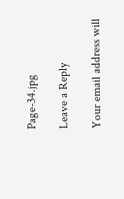Page-34.jpg

Leave a Reply

Your email address will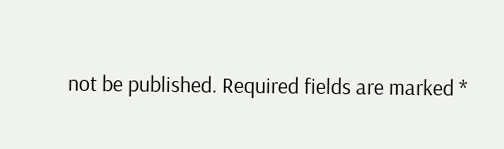not be published. Required fields are marked *